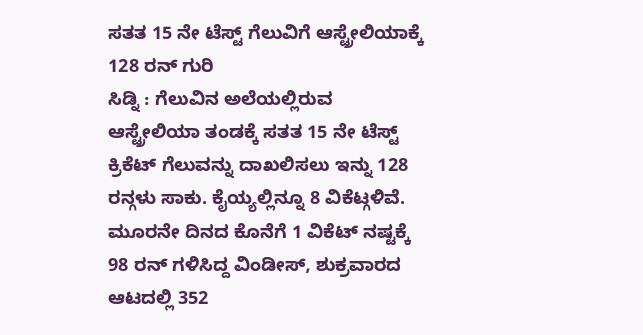ಸತತ 15 ನೇ ಟೆಸ್ಟ್ ಗೆಲುವಿಗೆ ಆಸ್ಟ್ರೇಲಿಯಾಕ್ಕೆ 128 ರನ್ ಗುರಿ
ಸಿಡ್ನಿ : ಗೆಲುವಿನ ಅಲೆಯಲ್ಲಿರುವ ಆಸ್ಟ್ರೇಲಿಯಾ ತಂಡಕ್ಕೆ ಸತತ 15 ನೇ ಟೆಸ್ಟ್ ಕ್ರಿಕೆಟ್ ಗೆಲುವನ್ನು ದಾಖಲಿಸಲು ಇನ್ನು 128 ರನ್ಗಳು ಸಾಕು. ಕೈಯ್ಯಲ್ಲಿನ್ನೂ 8 ವಿಕೆಟ್ಗಳಿವೆ.
ಮೂರನೇ ದಿನದ ಕೊನೆಗೆ 1 ವಿಕೆಟ್ ನಷ್ಟಕ್ಕೆ 98 ರನ್ ಗಳಿಸಿದ್ದ ವಿಂಡೀಸ್, ಶುಕ್ರವಾರದ ಆಟದಲ್ಲಿ 352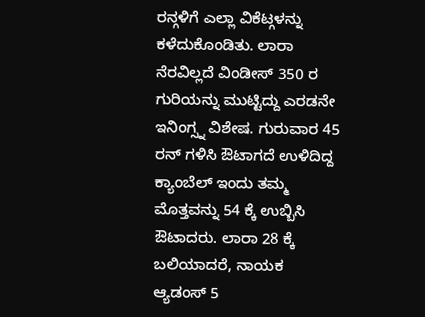ರನ್ಗಳಿಗೆ ಎಲ್ಲಾ ವಿಕೆಟ್ಗಳನ್ನು ಕಳೆದುಕೊಂಡಿತು. ಲಾರಾ ನೆರವಿಲ್ಲದೆ ವಿಂಡೀಸ್ 350 ರ ಗುರಿಯನ್ನು ಮುಟ್ಟಿದ್ದು ಎರಡನೇ ಇನಿಂಗ್ಸ್ನ ವಿಶೇಷ. ಗುರುವಾರ 45 ರನ್ ಗಳಿಸಿ ಔಟಾಗದೆ ಉಳಿದಿದ್ದ ಕ್ಯಾಂಬೆಲ್ ಇಂದು ತಮ್ಮ ಮೊತ್ತವನ್ನು 54 ಕ್ಕೆ ಉಬ್ಬಿಸಿ ಔಟಾದರು. ಲಾರಾ 28 ಕ್ಕೆ ಬಲಿಯಾದರೆ, ನಾಯಕ ಆ್ಯಡಂಸ್ 5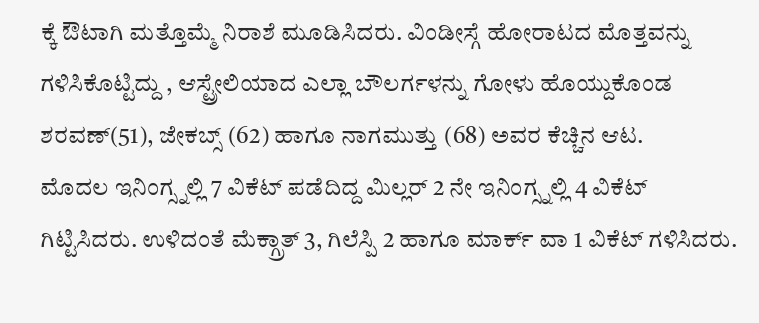ಕ್ಕೆ ಔಟಾಗಿ ಮತ್ತೊಮ್ಮೆ ನಿರಾಶೆ ಮೂಡಿಸಿದರು. ವಿಂಡೀಸ್ಗೆ ಹೋರಾಟದ ಮೊತ್ತವನ್ನು ಗಳಿಸಿಕೊಟ್ಟಿದ್ದು , ಆಸ್ಟ್ರೇಲಿಯಾದ ಎಲ್ಲಾ ಬೌಲರ್ಗಳನ್ನು ಗೋಳು ಹೊಯ್ದುಕೊಂಡ ಶರವಣ್(51), ಜೇಕಬ್ಸ್ (62) ಹಾಗೂ ನಾಗಮುತ್ತು (68) ಅವರ ಕೆಚ್ಚಿನ ಆಟ.
ಮೊದಲ ಇನಿಂಗ್ಸ್ನಲ್ಲಿ 7 ವಿಕೆಟ್ ಪಡೆದಿದ್ದ ಮಿಲ್ಲರ್ 2 ನೇ ಇನಿಂಗ್ಸ್ನಲ್ಲಿ 4 ವಿಕೆಟ್ ಗಿಟ್ಟಿಸಿದರು. ಉಳಿದಂತೆ ಮೆಕ್ಗ್ರಾತ್ 3, ಗಿಲೆಸ್ಪಿ 2 ಹಾಗೂ ಮಾರ್ಕ್ ವಾ 1 ವಿಕೆಟ್ ಗಳಿಸಿದರು.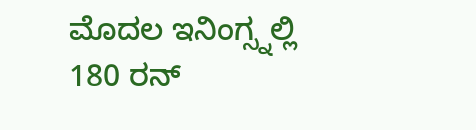ಮೊದಲ ಇನಿಂಗ್ಸ್ನಲ್ಲಿ 180 ರನ್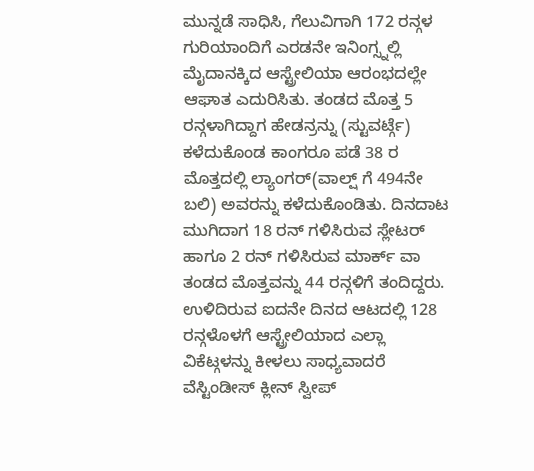ಮುನ್ನಡೆ ಸಾಧಿಸಿ, ಗೆಲುವಿಗಾಗಿ 172 ರನ್ಗಳ ಗುರಿಯಾಂದಿಗೆ ಎರಡನೇ ಇನಿಂಗ್ಸ್ನಲ್ಲಿ ಮೈದಾನಕ್ಕಿದ ಆಸ್ಟ್ರೇಲಿಯಾ ಆರಂಭದಲ್ಲೇ ಆಘಾತ ಎದುರಿಸಿತು. ತಂಡದ ಮೊತ್ತ 5 ರನ್ಗಳಾಗಿದ್ದಾಗ ಹೇಡನ್ರನ್ನು (ಸ್ಟುವರ್ಟ್ಗೆ) ಕಳೆದುಕೊಂಡ ಕಾಂಗರೂ ಪಡೆ 38 ರ ಮೊತ್ತದಲ್ಲಿ ಲ್ಯಾಂಗರ್(ವಾಲ್ಷ್ ಗೆ 494ನೇ ಬಲಿ) ಅವರನ್ನು ಕಳೆದುಕೊಂಡಿತು. ದಿನದಾಟ ಮುಗಿದಾಗ 18 ರನ್ ಗಳಿಸಿರುವ ಸ್ಲೇಟರ್ ಹಾಗೂ 2 ರನ್ ಗಳಿಸಿರುವ ಮಾರ್ಕ್ ವಾ ತಂಡದ ಮೊತ್ತವನ್ನು 44 ರನ್ಗಳಿಗೆ ತಂದಿದ್ದರು.
ಉಳಿದಿರುವ ಐದನೇ ದಿನದ ಆಟದಲ್ಲಿ 128 ರನ್ಗಳೊಳಗೆ ಆಸ್ಟ್ರೇಲಿಯಾದ ಎಲ್ಲಾ ವಿಕೆಟ್ಗಳನ್ನು ಕೀಳಲು ಸಾಧ್ಯವಾದರೆ ವೆಸ್ಟಿಂಡೀಸ್ ಕ್ಲೀನ್ ಸ್ವೀಪ್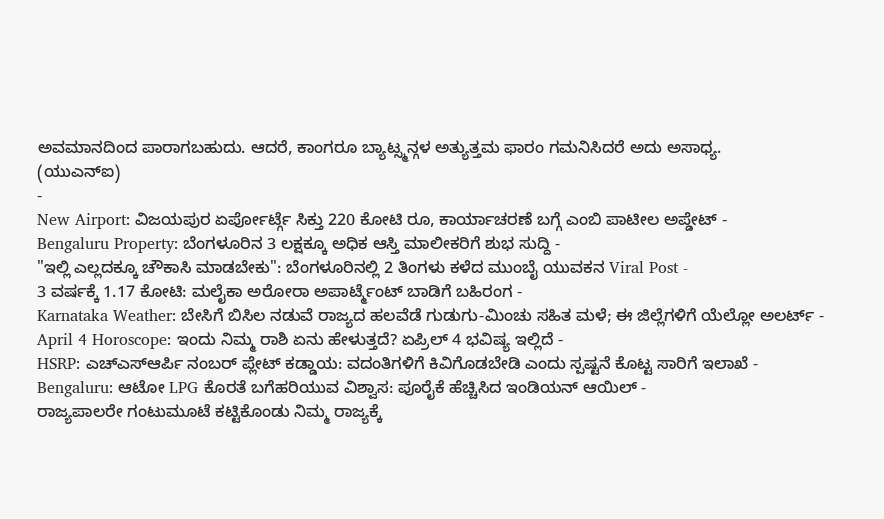ಅವಮಾನದಿಂದ ಪಾರಾಗಬಹುದು. ಆದರೆ, ಕಾಂಗರೂ ಬ್ಯಾಟ್ಸ್ಮನ್ಗಳ ಅತ್ಯುತ್ತಮ ಫಾರಂ ಗಮನಿಸಿದರೆ ಅದು ಅಸಾಧ್ಯ.
(ಯುಎನ್ಐ)
-
New Airport: ವಿಜಯಪುರ ಏರ್ಪೋರ್ಟ್ಗೆ ಸಿಕ್ತು 220 ಕೋಟಿ ರೂ, ಕಾರ್ಯಾಚರಣೆ ಬಗ್ಗೆ ಎಂಬಿ ಪಾಟೀಲ ಅಪ್ಡೇಟ್ -
Bengaluru Property: ಬೆಂಗಳೂರಿನ 3 ಲಕ್ಷಕ್ಕೂ ಅಧಿಕ ಆಸ್ತಿ ಮಾಲೀಕರಿಗೆ ಶುಭ ಸುದ್ದಿ -
"ಇಲ್ಲಿ ಎಲ್ಲದಕ್ಕೂ ಚೌಕಾಸಿ ಮಾಡಬೇಕು": ಬೆಂಗಳೂರಿನಲ್ಲಿ 2 ತಿಂಗಳು ಕಳೆದ ಮುಂಬೈ ಯುವಕನ Viral Post -
3 ವರ್ಷಕ್ಕೆ 1.17 ಕೋಟಿ: ಮಲೈಕಾ ಅರೋರಾ ಅಪಾರ್ಟ್ಮೆಂಟ್ ಬಾಡಿಗೆ ಬಹಿರಂಗ -
Karnataka Weather: ಬೇಸಿಗೆ ಬಿಸಿಲ ನಡುವೆ ರಾಜ್ಯದ ಹಲವೆಡೆ ಗುಡುಗು-ಮಿಂಚು ಸಹಿತ ಮಳೆ; ಈ ಜಿಲ್ಲೆಗಳಿಗೆ ಯೆಲ್ಲೋ ಅಲರ್ಟ್ -
April 4 Horoscope: ಇಂದು ನಿಮ್ಮ ರಾಶಿ ಏನು ಹೇಳುತ್ತದೆ? ಏಪ್ರಿಲ್ 4 ಭವಿಷ್ಯ ಇಲ್ಲಿದೆ -
HSRP: ಎಚ್ಎಸ್ಆರ್ಪಿ ನಂಬರ್ ಪ್ಲೇಟ್ ಕಡ್ಡಾಯ: ವದಂತಿಗಳಿಗೆ ಕಿವಿಗೊಡಬೇಡಿ ಎಂದು ಸ್ಪಷ್ಟನೆ ಕೊಟ್ಟ ಸಾರಿಗೆ ಇಲಾಖೆ -
Bengaluru: ಆಟೋ LPG ಕೊರತೆ ಬಗೆಹರಿಯುವ ವಿಶ್ವಾಸ: ಪೂರೈಕೆ ಹೆಚ್ಚಿಸಿದ ಇಂಡಿಯನ್ ಆಯಿಲ್ -
ರಾಜ್ಯಪಾಲರೇ ಗಂಟುಮೂಟೆ ಕಟ್ಟಿಕೊಂಡು ನಿಮ್ಮ ರಾಜ್ಯಕ್ಕೆ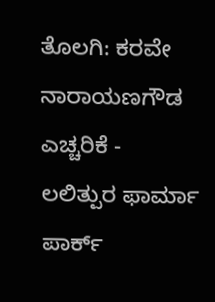ತೊಲಗಿ: ಕರವೇ ನಾರಾಯಣಗೌಡ ಎಚ್ಚರಿಕೆ -
ಲಲಿತ್ಪುರ ಫಾರ್ಮಾ ಪಾರ್ಕ್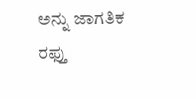ಅನ್ನು ಜಾಗತಿಕ ರಫ್ತು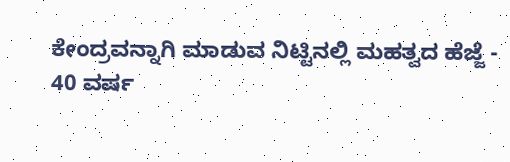ಕೇಂದ್ರವನ್ನಾಗಿ ಮಾಡುವ ನಿಟ್ಟಿನಲ್ಲಿ ಮಹತ್ವದ ಹೆಜ್ಜೆ -
40 ವರ್ಷ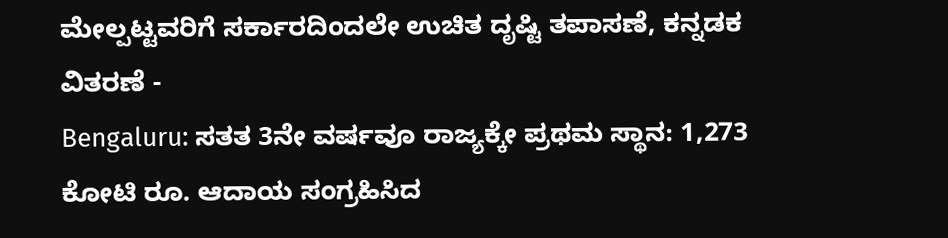ಮೇಲ್ಪಟ್ಟವರಿಗೆ ಸರ್ಕಾರದಿಂದಲೇ ಉಚಿತ ದೃಷ್ಟಿ ತಪಾಸಣೆ, ಕನ್ನಡಕ ವಿತರಣೆ -
Bengaluru: ಸತತ 3ನೇ ವರ್ಷವೂ ರಾಜ್ಯಕ್ಕೇ ಪ್ರಥಮ ಸ್ಥಾನ: 1,273 ಕೋಟಿ ರೂ. ಆದಾಯ ಸಂಗ್ರಹಿಸಿದ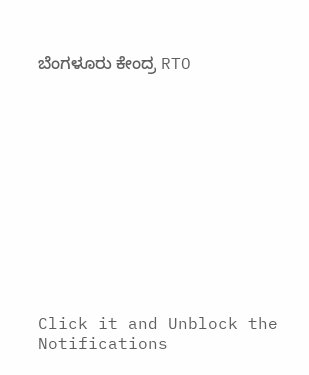ಬೆಂಗಳೂರು ಕೇಂದ್ರ RTO












Click it and Unblock the Notifications